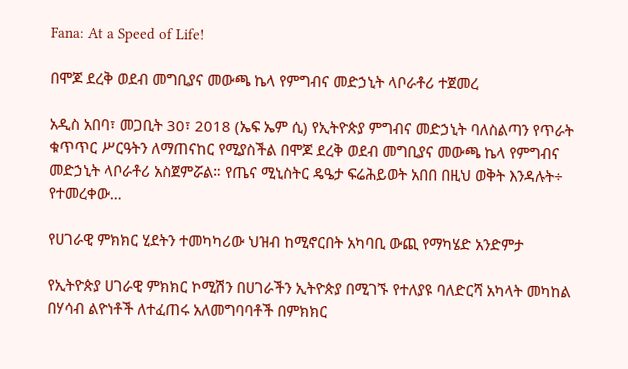Fana: At a Speed of Life!

በሞጆ ደረቅ ወደብ መግቢያና መውጫ ኬላ የምግብና መድኃኒት ላቦራቶሪ ተጀመረ

አዲስ አበባ፣ መጋቢት 30፣ 2018 (ኤፍ ኤም ሲ) የኢትዮጵያ ምግብና መድኃኒት ባለስልጣን የጥራት ቁጥጥር ሥርዓትን ለማጠናከር የሚያስችል በሞጆ ደረቅ ወደብ መግቢያና መውጫ ኬላ የምግብና መድኃኒት ላቦራቶሪ አስጀምሯል። የጤና ሚኒስትር ዴዔታ ፍሬሕይወት አበበ በዚህ ወቅት እንዳሉት÷ የተመረቀው…

የሀገራዊ ምክክር ሂደትን ተመካካሪው ህዝብ ከሚኖርበት አካባቢ ውጪ የማካሄድ አንድምታ

የኢትዮጵያ ሀገራዊ ምክክር ኮሚሽን በሀገራችን ኢትዮጵያ በሚገኙ የተለያዩ ባለድርሻ አካላት መካከል በሃሳብ ልዮነቶች ለተፈጠሩ አለመግባባቶች በምክክር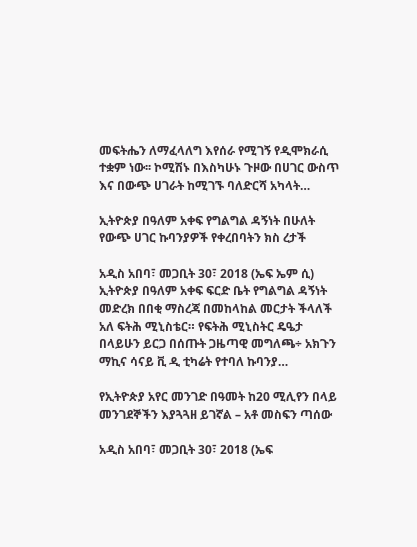መፍትሔን ለማፈላለግ እየሰራ የሚገኝ የዲሞክራሲ ተቋም ነው፡፡ ኮሚሽኑ በእስካሁኑ ጉዞው በሀገር ውስጥ እና በውጭ ሀገራት ከሚገኙ ባለድርሻ አካላት…

ኢትዮጵያ በዓለም አቀፍ የግልግል ዳኝነት በሁለት የውጭ ሀገር ኩባንያዎች የቀረበባትን ክስ ረታች

አዲስ አበባ፣ መጋቢት 30፣ 2018 (ኤፍ ኤም ሲ) ኢትዮጵያ በዓለም አቀፍ ፍርድ ቤት የግልግል ዳኝነት መድረክ በበቂ ማስረጃ በመከላከል መርታት ችላለች አለ ፍትሕ ሚኒስቴር። የፍትሕ ሚኒስትር ዴዔታ በላይሁን ይርጋ በሰጡት ጋዜጣዊ መግለጫ÷ አክጉን ማኪና ሳናይ ቪ ዲ ቲካሬት የተባለ ኩባንያ…

የኢትዮጵያ አየር መንገድ በዓመት ከ20 ሚሊየን በላይ መንገደኞችን እያጓጓዘ ይገኛል – አቶ መስፍን ጣሰው

አዲስ አበባ፣ መጋቢት 30፣ 2018 (ኤፍ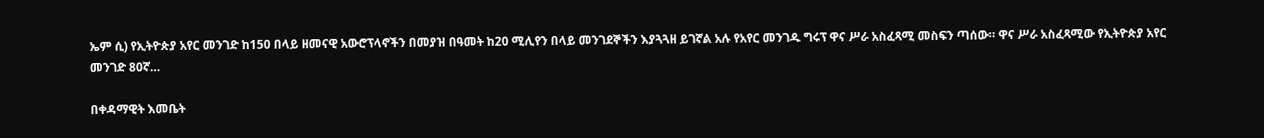ኤም ሲ) የኢትዮጵያ አየር መንገድ ከ150 በላይ ዘመናዊ አውሮፕላኖችን በመያዝ በዓመት ከ20 ሚሊየን በላይ መንገደኞችን እያጓጓዘ ይገኛል አሉ የአየር መንገዱ ግሩፕ ዋና ሥራ አስፈጻሚ መስፍን ጣሰው። ዋና ሥራ አስፈጻሚው የኢትዮጵያ አየር መንገድ 80ኛ…

በቀዳማዊት እመቤት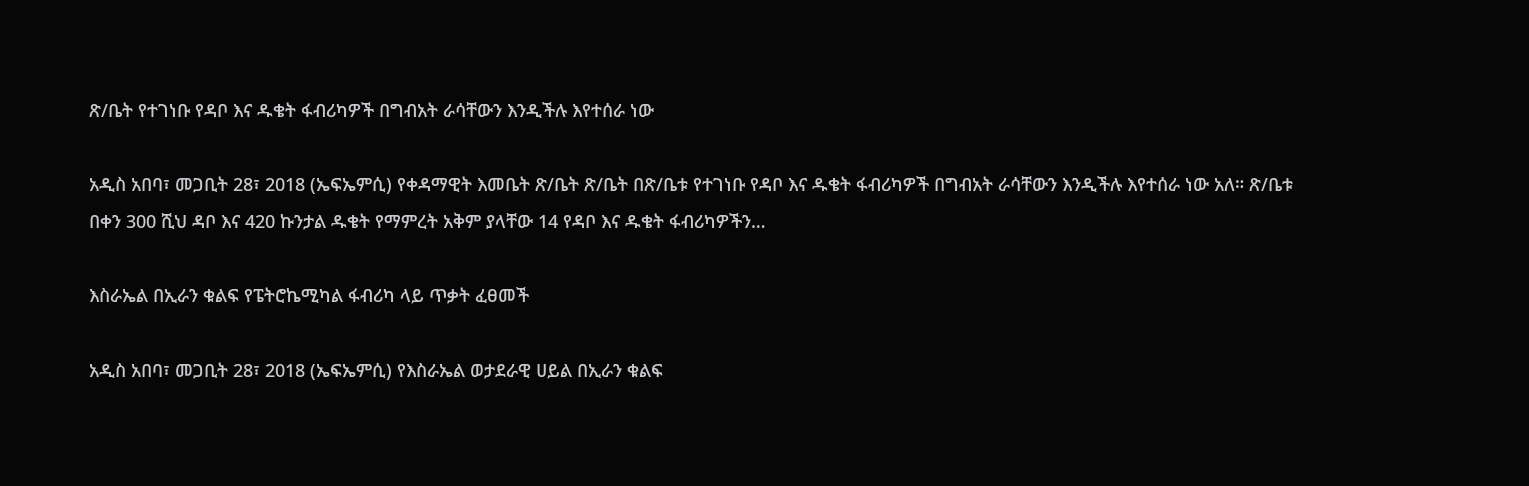ጽ/ቤት የተገነቡ የዳቦ እና ዱቄት ፋብሪካዎች በግብአት ራሳቸውን እንዲችሉ እየተሰራ ነው

አዲስ አበባ፣ መጋቢት 28፣ 2018 (ኤፍኤምሲ) የቀዳማዊት እመቤት ጽ/ቤት ጽ/ቤት በጽ/ቤቱ የተገነቡ የዳቦ እና ዱቄት ፋብሪካዎች በግብአት ራሳቸውን እንዲችሉ እየተሰራ ነው አለ። ጽ/ቤቱ በቀን 300 ሺህ ዳቦ እና 420 ኩንታል ዱቄት የማምረት አቅም ያላቸው 14 የዳቦ እና ዱቄት ፋብሪካዎችን…

እስራኤል በኢራን ቁልፍ የፔትሮኬሚካል ፋብሪካ ላይ ጥቃት ፈፀመች

አዲስ አበባ፣ መጋቢት 28፣ 2018 (ኤፍኤምሲ) የእስራኤል ወታደራዊ ሀይል በኢራን ቁልፍ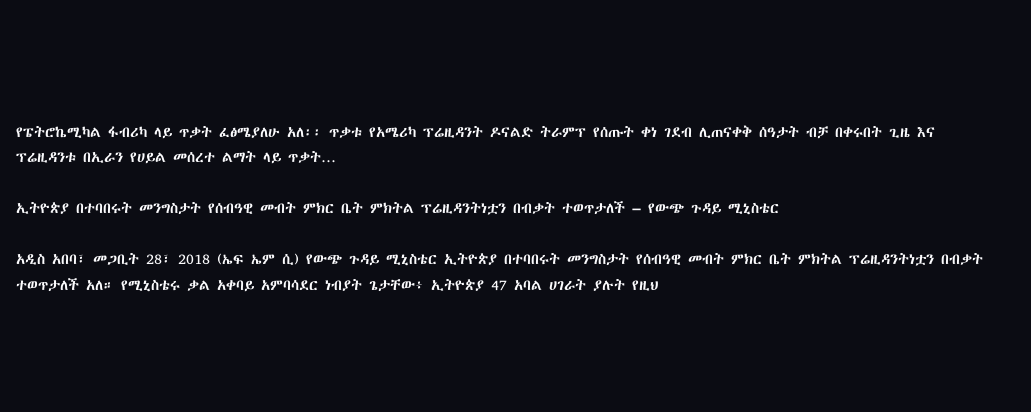የፔትሮኬሚካል ፋብሪካ ላይ ጥቃት ፈፅሜያለሁ አለ፡፡ ጥቃቱ የአሜሪካ ፕሬዚዳንት ዶናልድ ትራምፕ የሰጡት ቀነ ገደብ ሊጠናቀቅ ሰዓታት ብቻ በቀሩበት ጊዜ እና ፕሬዚዳንቱ በኢራን የሀይል መሰረተ ልማት ላይ ጥቃት…

ኢትዮጵያ በተባበሩት መንግስታት የሰብዓዊ መብት ምክር ቤት ምክትል ፕሬዚዳንትነቷን በብቃት ተወጥታለች – የውጭ ጉዳይ ሚኒስቴር

አዲስ አበባ፣ መጋቢት 28፣ 2018 (ኤፍ ኤም ሲ) የውጭ ጉዳይ ሚኒስቴር ኢትዮጵያ በተባበሩት መንግስታት የሰብዓዊ መብት ምክር ቤት ምክትል ፕሬዚዳንትነቷን በብቃት ተወጥታለች አለ። የሚኒስቴሩ ቃል አቀባይ አምባሳደር ነብያት ጌታቸው፥ ኢትዮጵያ 47 አባል ሀገራት ያሉት የዚህ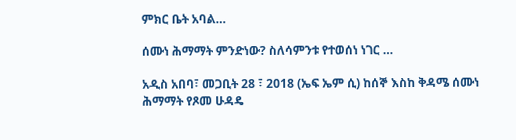ምክር ቤት አባል…

ሰሙነ ሕማማት ምንድነው? ስለሳምንቱ የተወሰነ ነገር …

አዲስ አበባ፣ መጋቢት 28 ፣ 2018 (ኤፍ ኤም ሲ) ከሰኞ እስከ ቅዳሜ ሰሙነ ሕማማት የጾመ ሁዳዴ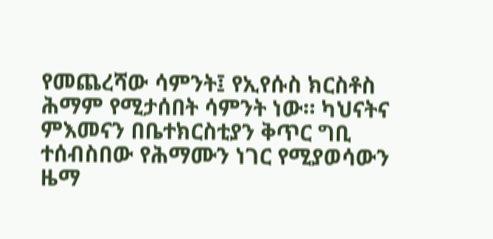የመጨረሻው ሳምንት፤ የኢየሱስ ክርስቶስ ሕማም የሚታሰበት ሳምንት ነው። ካህናትና ምእመናን በቤተክርስቲያን ቅጥር ግቢ ተሰብስበው የሕማሙን ነገር የሚያወሳውን ዜማ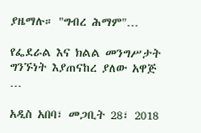ያዜማሉ። "ግብረ ሕማም"…

የፌደራል እና ክልል መንግሥታት ግንኙነት እያጠናከረ ያለው አዋጅ …

አዲስ አበባ፣ መጋቢት 28፣ 2018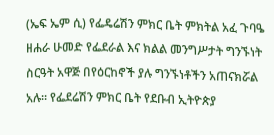(ኤፍ ኤም ሲ) የፌዴሬሽን ምክር ቤት ምክትል አፈ ጉባዔ ዘሐራ ሁመድ የፌደራል እና ክልል መንግሥታት ግንኙነት ስርዓት አዋጅ በየዕርከኖች ያሉ ግንኙነቶችን አጠናክሯል አሉ። የፌደሬሽን ምክር ቤት የደቡብ ኢትዮጵያ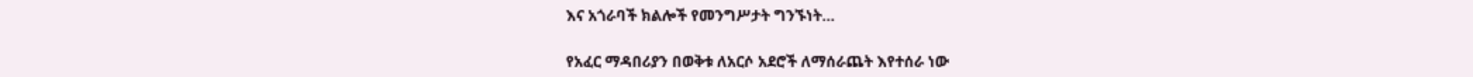እና አጎራባች ክልሎች የመንግሥታት ግንኙነት…

የአፈር ማዳበሪያን በወቅቱ ለአርሶ አደሮች ለማሰራጨት እየተሰራ ነው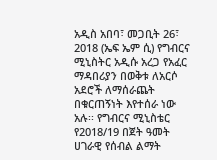አዲስ አበባ፣ መጋቢት 26፣ 2018 (ኤፍ ኤም ሲ) የግብርና ሚኒስትር አዲሱ አረጋ የአፈር ማዳበሪያን በወቅቱ ለአርሶ አደሮች ለማሰራጨት በቁርጠኝነት እየተሰራ ነው አሉ፡፡ የግብርና ሚኒስቴር የ2018/19 በጀት ዓመት ሀገራዊ የሰብል ልማት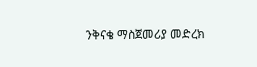ንቅናቄ ማስጀመሪያ መድረክ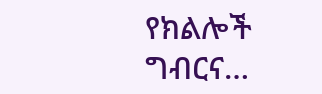የክልሎች ግብርና…